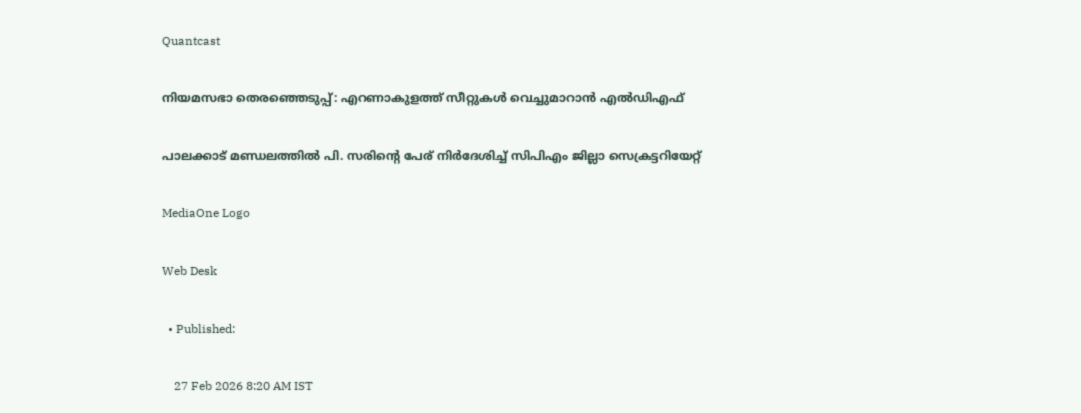Quantcast

നിയമസഭാ തെരഞ്ഞെടുപ്പ്: എറണാകുളത്ത് സീറ്റുകൾ വെച്ചുമാറാൻ എൽഡിഎഫ്

പാലക്കാട് മണ്ഡലത്തിൽ പി. സരിന്റെ പേര് നിർദേശിച്ച് സിപിഎം ജില്ലാ സെക്രട്ടറിയേറ്റ്

MediaOne Logo

Web Desk

  • Published:

    27 Feb 2026 8:20 AM IST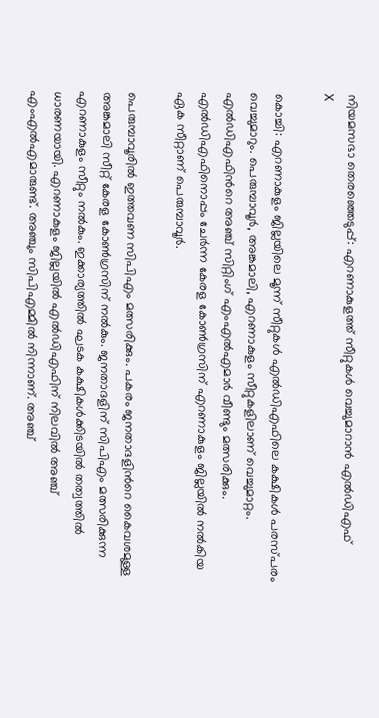നിയമസഭാ തെരഞ്ഞെടുപ്പ്: എറണാകുളത്ത് സീറ്റുകൾ വെച്ചുമാറാൻ എൽഡിഎഫ്
X

കൊച്ചി: എറണാകുളം ജില്ലയിലെ മൂന്ന് സീറ്റുകള്‍ എല്‍ഡിഎഫിലെ കക്ഷികള്‍ പരസ്പരം വെച്ചുമാറും. പെരുമ്പാവൂർ, അങ്കമാലി, എറണാകുളം സീറ്റുകളിലാണ് വെച്ചുമാറ്റം. എല്‍ഡിഎഫിന്‍റെ അഞ്ച് സിറ്റിംഗ് എംഎല്‍എമാര്‍ വീണ്ടും മത്സരിക്കും. എല്‍ഡിഎഫിനൊപ്പം ചേര്‍ന്ന കേരള കോണ്‍ഗ്രസിന് എറണാകുളം ജില്ലയില്‍ നല്‍കിയ ഏക സീറ്റാണ് പെരുമ്പാവൂര്‍.

പെരുമ്പാവൂരില്‍ ഇത്തവണ സിപിഎം മത്സരിക്കും. പകരം ജനതാദളിന്‍റെ കൈവശമുള്ള അങ്കമാലി സീറ്റ് കേരള കോണ്‍ഗ്രസിന് നല്‍കും. ജനതാദളിന് സിപിഎം മത്സരിക്കുന്ന എറണാകുളം സീറ്റും നല്‍കും. ഇക്കാര്യത്തില്‍ ഘടക കക്ഷികള്‍ക്കിടയില്‍ തത്വത്തില്‍ ധാരണയായി. എറണാകുളം ജില്ലയില്‍ എല്‍ഡിഎഫിന് നിലവില്‍ അഞ്ച് എംഎല്‍എമാരുണ്ട്. അഞ്ചും സിപിഎമ്മില്‍ നിന്നാണ്. അഞ്ച്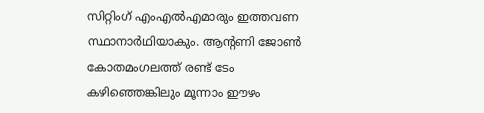സിറ്റിംഗ് എംഎല്‍എമാരും ഇത്തവണ സ്ഥാനാര്‍ഥിയാകും. ആന്‍റണി ജോണ്‍ കോതമംഗലത്ത് രണ്ട് ടേം കഴിഞ്ഞെങ്കിലും മൂന്നാം ഈഴം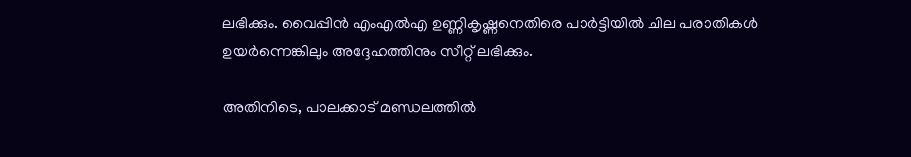ലഭിക്കും. വൈപ്പിന്‍ എംഎല്‍എ ഉണ്ണികൃഷ്ണനെതിരെ പാര്‍ട്ടിയില്‍ ചില പരാതികള്‍ ഉയര്‍ന്നെങ്കിലും അദ്ദേഹത്തിനും സീറ്റ് ലഭിക്കും.

അതിനിടെ, പാലക്കാട് മണ്ഡലത്തിൽ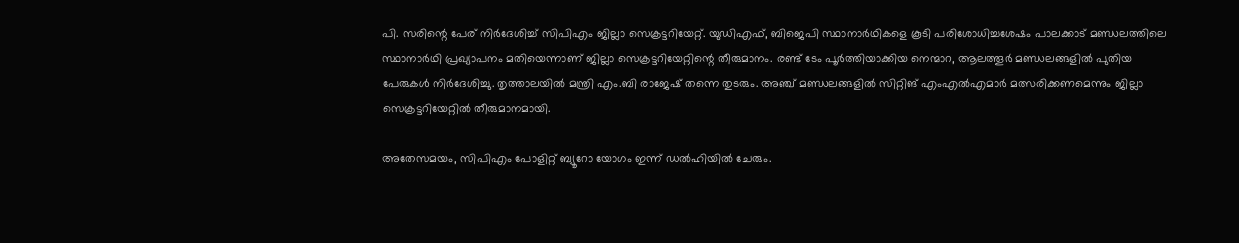പി. സരിന്റെ പേര് നിർദേശിച്ച് സിപിഎം ജില്ലാ സെക്രട്ടറിയേറ്റ്. യുഡിഎഫ്, ബിജെപി സ്ഥാനാർഥികളെ കൂടി പരിശോധിച്ചശേഷം പാലക്കാട് മണ്ഡലത്തിലെ സ്ഥാനാർഥി പ്രഖ്യാപനം മതിയെന്നാണ് ജില്ലാ സെക്രട്ടറിയേറ്റിന്റെ തീരുമാനം. രണ്ട് ടേം പൂർത്തിയാക്കിയ നെന്മാറ, ആലത്തൂർ മണ്ഡലങ്ങളിൽ പുതിയ പേരുകൾ നിർദേശിച്ചു. തൃത്താലയിൽ മന്ത്രി എം.ബി രാജേഷ് തന്നെ തുടരും. അഞ്ച് മണ്ഡലങ്ങളിൽ സിറ്റിങ് എംഎൽഎമാർ മത്സരിക്കണമെന്നും ജില്ലാ സെക്രട്ടറിയേറ്റിൽ തീരുമാനമായി.

അതേസമയം, സിപിഎം പോളിറ്റ് ബ്യൂറോ യോഗം ഇന്ന് ഡൽഹിയിൽ ചേരും.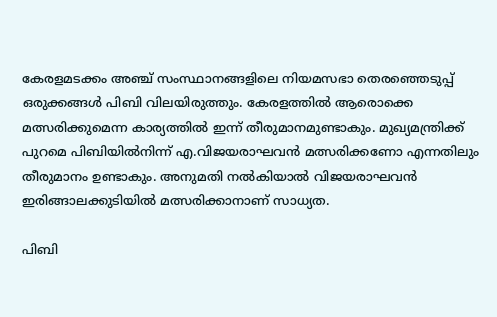കേരളമടക്കം അഞ്ച് സംസ്ഥാനങ്ങളിലെ നിയമസഭാ തെരഞ്ഞെടുപ്പ് ഒരുക്കങ്ങൾ പിബി വിലയിരുത്തും. കേരളത്തിൽ ആരൊക്കെ മത്സരിക്കുമെന്ന കാര്യത്തിൽ ഇന്ന് തീരുമാനമുണ്ടാകും. മുഖ്യമന്ത്രിക്ക് പുറമെ പിബിയിൽനിന്ന് എ.വിജയരാഘവൻ മത്സരിക്കണോ എന്നതിലും തീരുമാനം ഉണ്ടാകും. അനുമതി നൽകിയാൽ വിജയരാഘവൻ ഇരിങ്ങാലക്കുടിയിൽ മത്സരിക്കാനാണ് സാധ്യത.

പിബി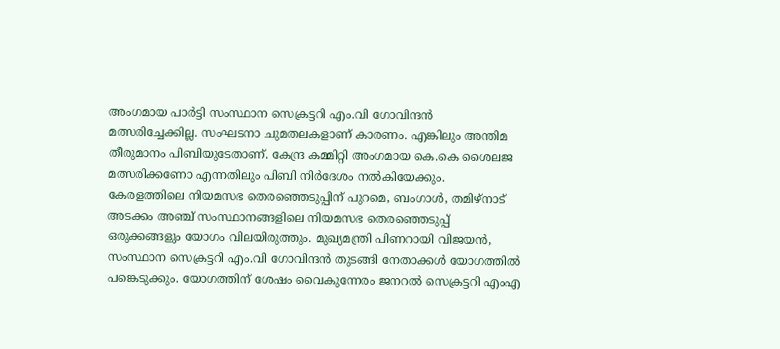അംഗമായ പാർട്ടി സംസ്ഥാന സെക്രട്ടറി എം.വി ഗോവിന്ദൻ മത്സരിച്ചേക്കില്ല. സംഘടനാ ചുമതലകളാണ് കാരണം. എങ്കിലും അന്തിമ തീരുമാനം പിബിയുടേതാണ്. കേന്ദ്ര കമ്മിറ്റി അംഗമായ കെ.കെ ശൈലജ മത്സരിക്കണോ എന്നതിലും പിബി നിർദേശം നൽകിയേക്കും. കേരളത്തിലെ നിയമസഭ തെരഞ്ഞെടുപ്പിന് പുറമെ, ബംഗാൾ, തമിഴ്നാട് അടക്കം അഞ്ച് സംസ്ഥാനങ്ങളിലെ നിയമസഭ തെരഞ്ഞെടുപ്പ് ഒരുക്കങ്ങളും യോഗം വിലയിരുത്തും. മുഖ്യമന്ത്രി പിണറായി വിജയൻ, സംസ്ഥാന സെക്രട്ടറി എം.വി ഗോവിന്ദൻ തുടങ്ങി നേതാക്കൾ യോഗത്തിൽ പങ്കെടുക്കും. യോഗത്തിന് ശേഷം വൈകുന്നേരം ജനറൽ സെക്രട്ടറി എംഎ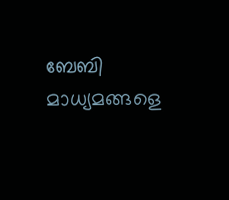ബേബി മാധ്യമങ്ങളെ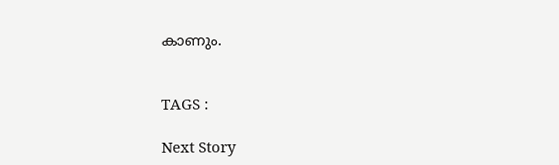കാണും.


TAGS :

Next Story